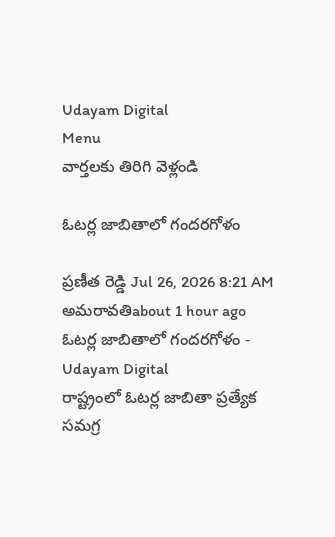Udayam Digital
Menu
వార్తలకు తిరిగి వెళ్లండి

ఓటర్ల జాబితాలో గందరగోళం

ప్రణీత రెడ్డి Jul 26, 2026 8:21 AM అమరావతిabout 1 hour ago
ఓటర్ల జాబితాలో గందరగోళం - Udayam Digital
రాష్ట్రంలో ఓటర్ల జాబితా ప్రత్యేక సమగ్ర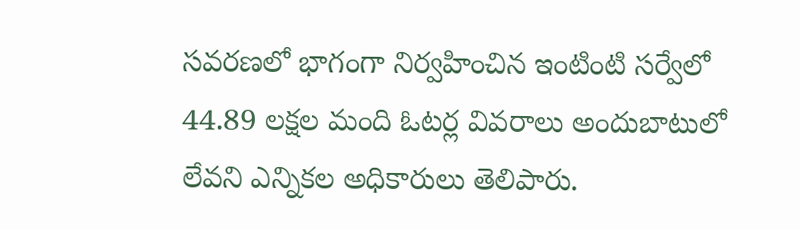సవరణలో భాగంగా నిర్వహించిన ఇంటింటి సర్వేలో 44.89 లక్షల మంది ఓటర్ల వివరాలు అందుబాటులో లేవని ఎన్నికల అధికారులు తెలిపారు.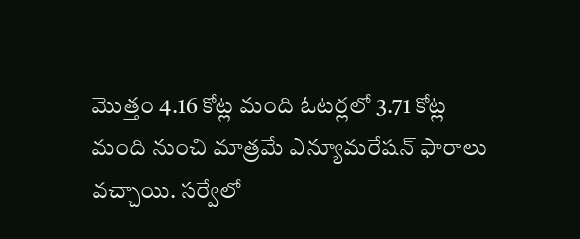మొత్తం 4.16 కోట్ల మంది ఓటర్లలో 3.71 కోట్ల మంది నుంచి మాత్రమే ఎన్యూమరేషన్‌ ఫారాలు వచ్చాయి. సర్వేలో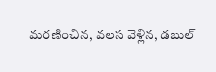మరణించిన, వలస వెళ్లిన, డబుల్‌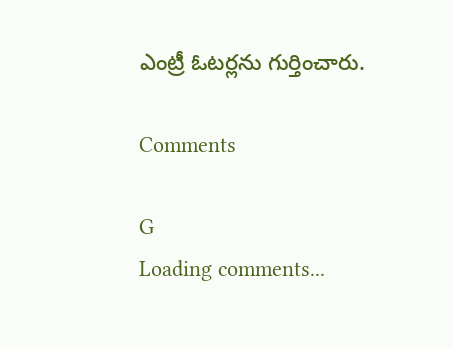ఎంట్రీ ఓటర్లను గుర్తించారు.

Comments

G
Loading comments...